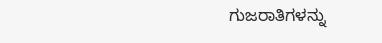ಗುಜರಾತಿಗಳನ್ನು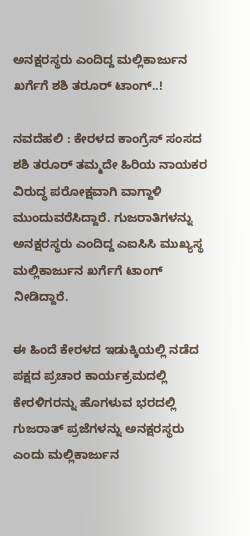ಅನಕ್ಷರಸ್ಥರು ಎಂದಿದ್ದ ಮಲ್ಲಿಕಾರ್ಜುನ ಖರ್ಗೆಗೆ ಶಶಿ ತರೂರ್ ಟಾಂಗ್..!

ನವದೆಹಲಿ : ಕೇರಳದ ಕಾಂಗ್ರೆಸ್ ಸಂಸದ ಶಶಿ ತರೂರ್ ತಮ್ಮದೇ ಹಿರಿಯ ನಾಯಕರ ವಿರುದ್ಧ ಪರೋಕ್ಷವಾಗಿ ವಾಗ್ದಾಳಿ ಮುಂದುವರೆಸಿದ್ದಾರೆ. ಗುಜರಾತಿಗಳನ್ನು ಅನಕ್ಷರಸ್ಥರು ಎಂದಿದ್ದ ಎಐಸಿಸಿ ಮುಖ್ಯಸ್ಥ ಮಲ್ಲಿಕಾರ್ಜುನ ಖರ್ಗೆಗೆ ಟಾಂಗ್ ನೀಡಿದ್ದಾರೆ.

ಈ ಹಿಂದೆ ಕೇರಳದ ಇಡುಕ್ಕಿಯಲ್ಲಿ ನಡೆದ ಪಕ್ಷದ ಪ್ರಚಾರ ಕಾರ್ಯಕ್ರಮದಲ್ಲಿ ಕೇರಳಿಗರನ್ನು ಹೊಗಳುವ ಭರದಲ್ಲಿ ಗುಜರಾತ್ ಪ್ರಜೆಗಳನ್ನು ಅನಕ್ಷರಸ್ಥರು ಎಂದು ಮಲ್ಲಿಕಾರ್ಜುನ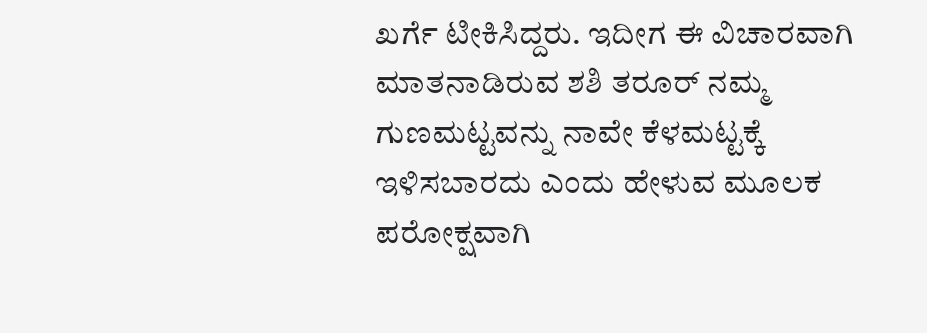ಖರ್ಗೆ ಟೀಕಿಸಿದ್ದರು. ಇದೀಗ ಈ ವಿಚಾರವಾಗಿ ಮಾತನಾಡಿರುವ ಶಶಿ ತರೂರ್ ನಮ್ಮ ಗುಣಮಟ್ಟವನ್ನು ನಾವೇ ಕೆಳಮಟ್ಟಕ್ಕೆ ಇಳಿಸಬಾರದು ಎಂದು ಹೇಳುವ ಮೂಲಕ ಪರೋಕ್ಷವಾಗಿ‌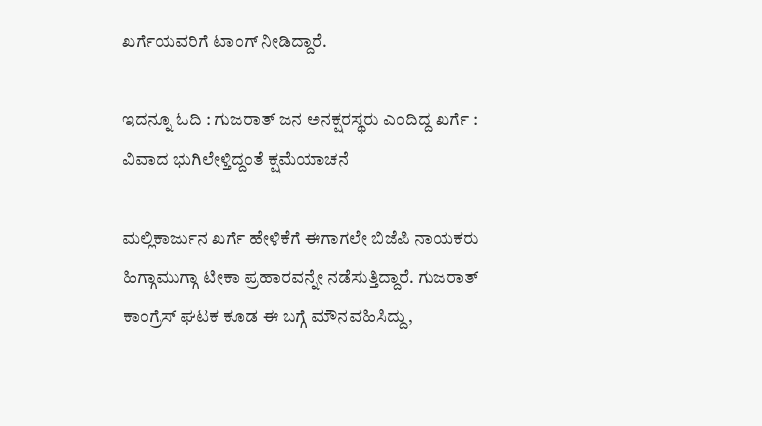ಖರ್ಗೆಯವರಿಗೆ ಟಾಂಗ್ ನೀಡಿದ್ದಾರೆ.

ಇದನ್ನೂ ಓದಿ : ಗುಜರಾತ್ ಜನ ಅನಕ್ಷರಸ್ಥರು ಎಂದಿದ್ದ ಖರ್ಗೆ : ವಿವಾದ ಭುಗಿಲೇಳ್ತಿದ್ದಂತೆ ಕ್ಷಮೆಯಾಚನೆ

ಮಲ್ಲಿಕಾರ್ಜುನ ಖರ್ಗೆ ಹೇಳಿಕೆಗೆ ಈಗಾಗಲೇ ಬಿಜೆಪಿ ನಾಯಕರು ಹಿಗ್ಗಾಮುಗ್ಗಾ ಟೀಕಾ ಪ್ರಹಾರವನ್ನೇ ನಡೆಸುತ್ತಿದ್ದಾರೆ. ಗುಜರಾತ್ ಕಾಂಗ್ರೆಸ್ ಘಟಕ ಕೂಡ ಈ ಬಗ್ಗೆ ಮೌನವಹಿಸಿದ್ದು,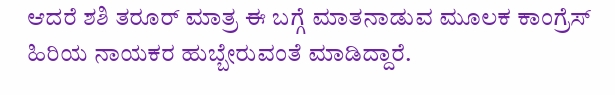ಆದರೆ ಶಶಿ ತರೂರ್ ಮಾತ್ರ ಈ ಬಗ್ಗೆ ಮಾತನಾಡುವ ಮೂಲಕ ಕಾಂಗ್ರೆಸ್ ಹಿರಿಯ ನಾಯಕರ ಹುಬ್ಬೇರುವಂತೆ ಮಾಡಿದ್ದಾರೆ.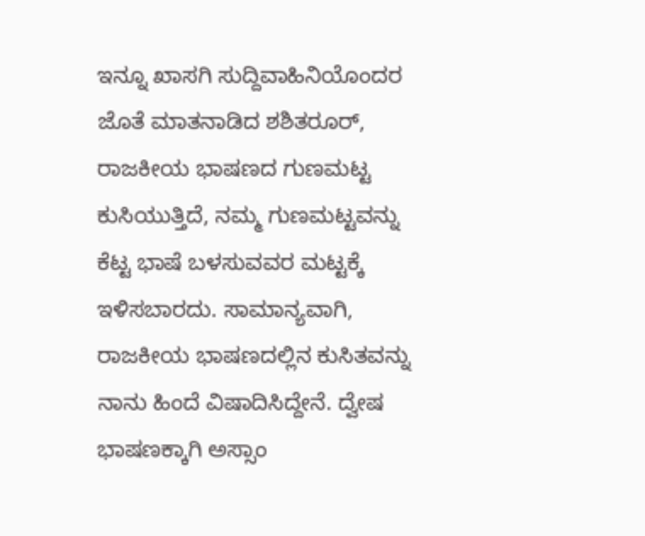ಇನ್ನೂ ಖಾಸಗಿ ಸುದ್ದಿವಾಹಿನಿಯೊಂದರ ಜೊತೆ ಮಾತನಾಡಿದ ಶಶಿತರೂರ್, ರಾಜಕೀಯ ಭಾಷಣದ ಗುಣಮಟ್ಟ ಕುಸಿಯುತ್ತಿದೆ, ನಮ್ಮ ಗುಣಮಟ್ಟವನ್ನು ಕೆಟ್ಟ ಭಾಷೆ ಬಳಸುವವರ ಮಟ್ಟಕ್ಕೆ ಇಳಿಸಬಾರದು. ಸಾಮಾನ್ಯವಾಗಿ, ರಾಜಕೀಯ ಭಾಷಣದಲ್ಲಿನ ಕುಸಿತವನ್ನು ನಾನು ಹಿಂದೆ ವಿಷಾದಿಸಿದ್ದೇನೆ. ದ್ವೇಷ ಭಾಷಣಕ್ಕಾಗಿ ಅಸ್ಸಾಂ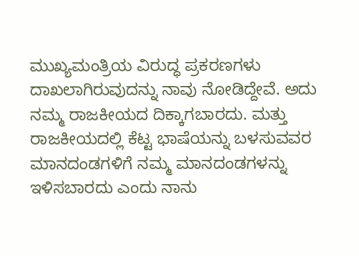ಮುಖ್ಯಮಂತ್ರಿಯ ವಿರುದ್ಧ ಪ್ರಕರಣಗಳು ದಾಖಲಾಗಿರುವುದನ್ನು ನಾವು ನೋಡಿದ್ದೇವೆ. ಅದು ನಮ್ಮ ರಾಜಕೀಯದ ದಿಕ್ಕಾಗಬಾರದು. ಮತ್ತು ರಾಜಕೀಯದಲ್ಲಿ ಕೆಟ್ಟ ಭಾಷೆಯನ್ನು ಬಳಸುವವರ ಮಾನದಂಡಗಳಿಗೆ ನಮ್ಮ ಮಾನದಂಡಗಳನ್ನು ಇಳಿಸಬಾರದು ಎಂದು ನಾನು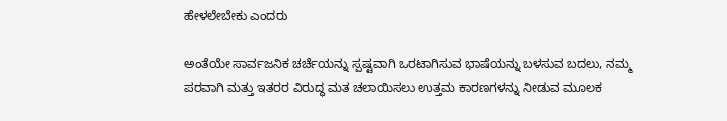ಹೇಳಲೇಬೇಕು ಎಂದರು

ಅಂತೆಯೇ ಸಾರ್ವಜನಿಕ ಚರ್ಚೆಯನ್ನು ಸ್ಪಷ್ಟವಾಗಿ ಒರಟಾಗಿಸುವ ಭಾಷೆಯನ್ನು ಬಳಸುವ ಬದಲು, ನಮ್ಮ ಪರವಾಗಿ ಮತ್ತು ಇತರರ ವಿರುದ್ಧ ಮತ ಚಲಾಯಿಸಲು ಉತ್ತಮ ಕಾರಣಗಳನ್ನು ನೀಡುವ ಮೂಲಕ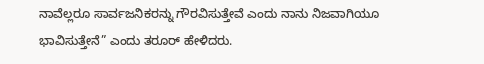ನಾವೆಲ್ಲರೂ ಸಾರ್ವಜನಿಕರನ್ನು ಗೌರವಿಸುತ್ತೇವೆ ಎಂದು ನಾನು ನಿಜವಾಗಿಯೂ ಭಾವಿಸುತ್ತೇನೆ” ಎಂದು ತರೂರ್ ಹೇಳಿದರು.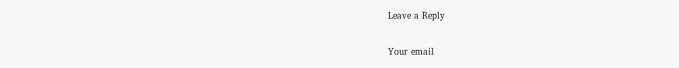Leave a Reply

Your email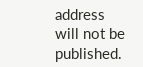address will not be published.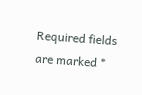Required fields are marked *